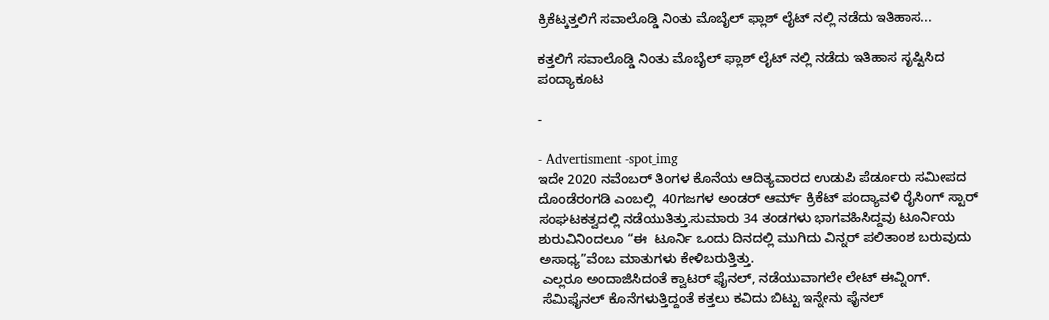ಕ್ರಿಕೆಟ್ಕತ್ತಲಿಗೆ ಸವಾಲೊಡ್ಡಿ ನಿಂತು ಮೊಬೈಲ್ ಫ್ಲಾಶ್ ಲೈಟ್ ನಲ್ಲಿ ನಡೆದು ಇತಿಹಾಸ...

ಕತ್ತಲಿಗೆ ಸವಾಲೊಡ್ಡಿ ನಿಂತು ಮೊಬೈಲ್ ಫ್ಲಾಶ್ ಲೈಟ್ ನಲ್ಲಿ ನಡೆದು ಇತಿಹಾಸ ಸೃಷ್ಟಿಸಿದ ಪಂದ್ಯಾಕೂಟ

-

- Advertisment -spot_img
ಇದೇ 2020 ನವೆಂಬರ್ ತಿಂಗಳ ಕೊನೆಯ ಆದಿತ್ಯವಾರದ ಉಡುಪಿ ಪೆರ್ಡೂರು ಸಮೀಪದ  ದೊಂಡೆರಂಗಡಿ ಎಂಬಲ್ಲಿ  40ಗಜಗಳ ಅಂಡರ್ ಆರ್ಮ್ ಕ್ರಿಕೆಟ್ ಪಂದ್ಯಾವಳಿ ರೈಸಿಂಗ್ ಸ್ಟಾರ್ ಸಂಘಟಕತ್ವದಲ್ಲಿ ನಡೆಯುತಿತ್ತು.ಸುಮಾರು 34 ತಂಡಗಳು ಭಾಗವಹಿಸಿದ್ದವು ಟೂರ್ನಿಯ ಶುರುವಿನಿಂದಲೂ “ಈ  ಟೂರ್ನಿ ಒಂದು ದಿನದಲ್ಲಿ ಮುಗಿದು ವಿನ್ನರ್ ಪಲಿತಾಂಶ ಬರುವುದು ಅಸಾಧ್ಯ”ವೆಂಬ ಮಾತುಗಳು ಕೇಳಿಬರುತ್ತಿತ್ತು.
 ಎಲ್ಲರೂ ಅಂದಾಜಿಸಿದಂತೆ ಕ್ವಾಟರ್ ಫೈನಲ್, ನಡೆಯುವಾಗಲೇ ಲೇಟ್ ಈವ್ನಿಂಗ್.
 ಸೆಮಿಫೈನಲ್ ಕೊನೆಗಳುತ್ತಿದ್ದಂತೆ ಕತ್ತಲು ಕವಿದು ಬಿಟ್ಟು ಇನ್ನೇನು ಫೈನಲ್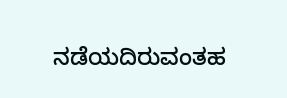ನಡೆಯದಿರುವಂತಹ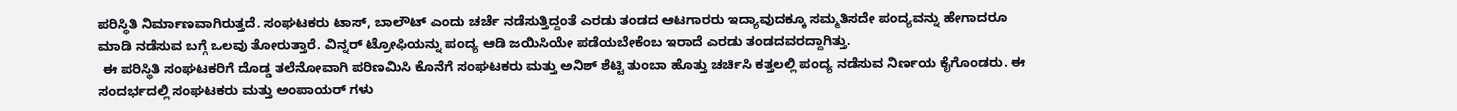ಪರಿಸ್ಥಿತಿ ನಿರ್ಮಾಣವಾಗಿರುತ್ತದೆ. ಸಂಘಟಕರು ಟಾಸ್, ಬಾಲೌಟ್ ಎಂದು ಚರ್ಚೆ ನಡೆಸುತ್ತಿದ್ದಂತೆ ಎರಡು ತಂಡದ ಆಟಗಾರರು ಇದ್ಯಾವುದಕ್ಕೂ ಸಮ್ಮತಿಸದೇ ಪಂದ್ಯವನ್ನು ಹೇಗಾದರೂ ಮಾಡಿ ನಡೆಸುವ ಬಗ್ಗೆ ಒಲವು ತೋರುತ್ತಾರೆ. ವಿನ್ನರ್ ಟ್ರೋಫಿಯನ್ನು ಪಂದ್ಯ ಆಡಿ ಜಯಿಸಿಯೇ ಪಡೆಯಬೇಕೆಂಬ ಇರಾದೆ ಎರಡು ತಂಡದವರದ್ದಾಗಿತ್ತು.
 ಈ ಪರಿಸ್ಥಿತಿ ಸಂಘಟಕರಿಗೆ ದೊಡ್ಡ ತಲೆನೋವಾಗಿ ಪರಿಣಮಿಸಿ ಕೊನೆಗೆ ಸಂಘಟಕರು ಮತ್ತು ಅನಿಶ್ ಶೆಟ್ಟಿ ತುಂಬಾ ಹೊತ್ತು ಚರ್ಚಿಸಿ ಕತ್ತಲಲ್ಲಿ ಪಂದ್ಯ ನಡೆಸುವ ನಿರ್ಣಯ ಕೈಗೊಂಡರು. ಈ ಸಂದರ್ಭದಲ್ಲಿ ಸಂಘಟಕರು ಮತ್ತು ಅಂಪಾಯರ್ ಗಳು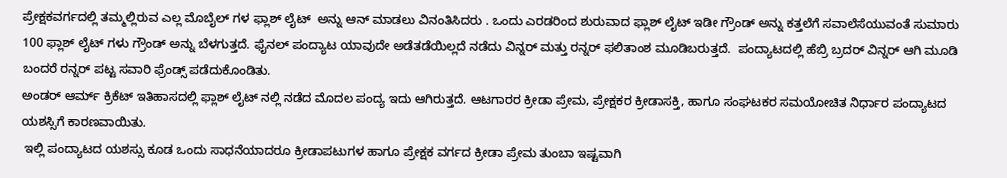ಪ್ರೇಕ್ಷಕವರ್ಗದಲ್ಲಿ ತಮ್ಮಲ್ಲಿರುವ ಎಲ್ಲ ಮೊಬೈಲ್ ಗಳ ಫ್ಲಾಶ್ ಲೈಟ್  ಅನ್ನು ಆನ್ ಮಾಡಲು ವಿನಂತಿಸಿದರು . ಒಂದು ಎರಡರಿಂದ ಶುರುವಾದ ಫ್ಲಾಶ್ ಲೈಟ್ ಇಡೀ ಗ್ರೌಂಡ್ ಅನ್ನು ಕತ್ತಲೆಗೆ ಸವಾಲೆಸೆಯುವಂತೆ ಸುಮಾರು 100 ಫ್ಲಾಶ್ ಲೈಟ್ ಗಳು ಗ್ರೌಂಡ್ ಅನ್ನು ಬೆಳಗುತ್ತದೆ. ಫೈನಲ್ ಪಂದ್ಯಾಟ ಯಾವುದೇ ಅಡೆತಡೆಯಿಲ್ಲದೆ ನಡೆದು ವಿನ್ನರ್ ಮತ್ತು ರನ್ನರ್ ಫಲಿತಾಂಶ ಮೂಡಿಬರುತ್ತದೆ.  ಪಂದ್ಯಾಟದಲ್ಲಿ ಹೆಬ್ರಿ ಬ್ರದರ್ ವಿನ್ನರ್ ಆಗಿ ಮೂಡಿ ಬಂದರೆ ರನ್ನರ್ ಪಟ್ಟ ಸವಾರಿ ಫ್ರೆಂಡ್ಸ್ ಪಡೆದುಕೊಂಡಿತು.
ಅಂಡರ್ ಆರ್ಮ್ ಕ್ರಿಕೆಟ್ ಇತಿಹಾಸದಲ್ಲಿ ಫ್ಲಾಶ್ ಲೈಟ್ ನಲ್ಲಿ ನಡೆದ ಮೊದಲ ಪಂದ್ಯ ಇದು ಆಗಿರುತ್ತದೆ. ಆಟಗಾರರ ಕ್ರೀಡಾ ಪ್ರೇಮ, ಪ್ರೇಕ್ಷಕರ ಕ್ರೀಡಾಸಕ್ತಿ, ಹಾಗೂ ಸಂಘಟಕರ ಸಮಯೋಚಿತ ನಿರ್ಧಾರ ಪಂದ್ಯಾಟದ ಯಶಸ್ಸಿಗೆ ಕಾರಣವಾಯಿತು.
 ಇಲ್ಲಿ ಪಂದ್ಯಾಟದ ಯಶಸ್ಸು ಕೂಡ ಒಂದು ಸಾಧನೆಯಾದರೂ ಕ್ರೀಡಾಪಟುಗಳ ಹಾಗೂ ಪ್ರೇಕ್ಷಕ ವರ್ಗದ ಕ್ರೀಡಾ ಪ್ರೇಮ ತುಂಬಾ ಇಷ್ಟವಾಗಿ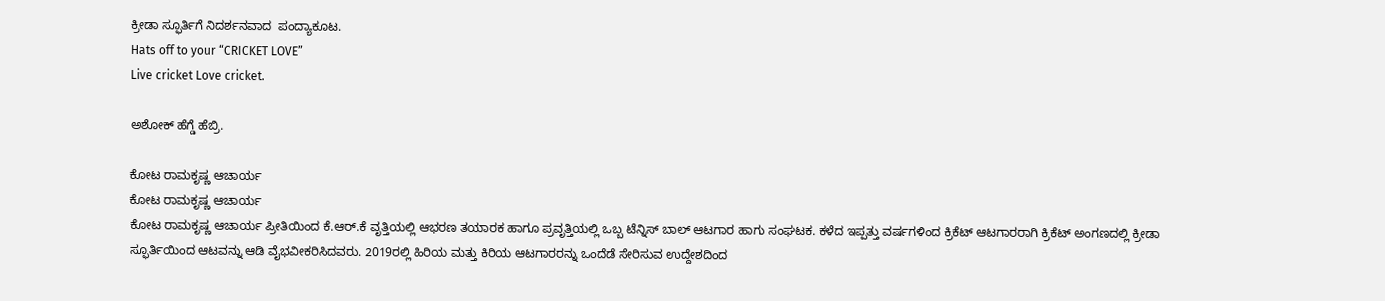ಕ್ರೀಡಾ ಸ್ಫೂರ್ತಿಗೆ ನಿದರ್ಶನವಾದ  ಪಂದ್ಯಾಕೂಟ.
Hats off to your “CRICKET LOVE”
Live cricket Love cricket.

ಅಶೋಕ್ ಹೆಗ್ಡೆ ಹೆಬ್ರಿ.

ಕೋಟ ರಾಮಕೃಷ್ಣ ಆಚಾರ್ಯ
ಕೋಟ ರಾಮಕೃಷ್ಣ ಆಚಾರ್ಯ
ಕೋಟ ರಾಮಕೃಷ್ಣ ಆಚಾರ್ಯ ಪ್ರೀತಿಯಿಂದ ಕೆ.ಆರ್.ಕೆ ವೃತ್ತಿಯಲ್ಲಿ ಆಭರಣ ತಯಾರಕ ಹಾಗೂ ಪ್ರವೃತ್ತಿಯಲ್ಲಿ ಒಬ್ಬ ಟೆನ್ನಿಸ್ ಬಾಲ್ ಆಟಗಾರ ಹಾಗು ಸಂಘಟಕ. ಕಳೆದ ಇಪ್ಪತ್ತು ವರ್ಷಗಳಿಂದ ಕ್ರಿಕೆಟ್ ಆಟಗಾರರಾಗಿ ಕ್ರಿಕೆಟ್ ಅಂಗಣದಲ್ಲಿ ಕ್ರೀಡಾ ಸ್ಫೂರ್ತಿಯಿಂದ ಆಟವನ್ನು ಆಡಿ ವೈಭವೀಕರಿಸಿದವರು. 2019ರಲ್ಲಿ ಹಿರಿಯ ಮತ್ತು ಕಿರಿಯ ಆಟಗಾರರನ್ನು ಒಂದೆಡೆ ಸೇರಿಸುವ ಉದ್ದೇಶದಿಂದ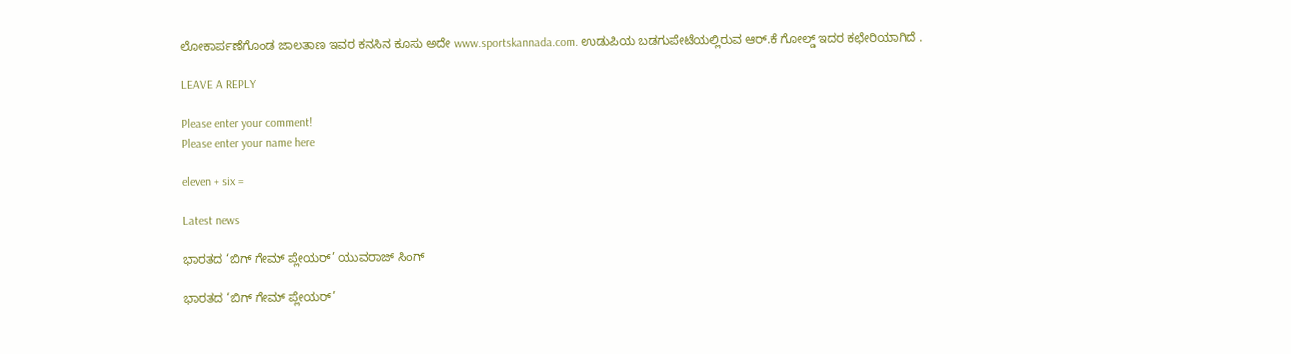ಲೋಕಾರ್ಪಣೆಗೊಂಡ ಜಾಲತಾಣ ಇವರ ಕನಸಿನ ಕೂಸು ಅದೇ www.sportskannada.com. ಉಡುಪಿಯ ಬಡಗುಪೇಟೆಯಲ್ಲಿರುವ ಆರ್.ಕೆ ಗೋಲ್ಡ್ ಇದರ ಕಛೇರಿಯಾಗಿದೆ .

LEAVE A REPLY

Please enter your comment!
Please enter your name here

eleven + six =

Latest news

ಭಾರತದ ‘ಬಿಗ್ ಗೇಮ್ ಪ್ಲೇಯರ್’ ಯುವರಾಜ್ ಸಿಂಗ್

ಭಾರತದ ‘ಬಿಗ್ ಗೇಮ್ ಪ್ಲೇಯರ್’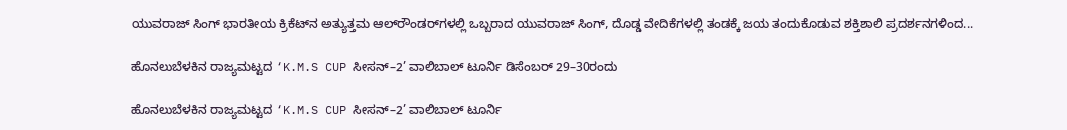ಯುವರಾಜ್ ಸಿಂಗ್ ಭಾರತೀಯ ಕ್ರಿಕೆಟ್‌ನ ಅತ್ಯುತ್ತಮ ಆಲ್‌ರೌಂಡರ್‌ಗಳಲ್ಲಿ ಒಬ್ಬರಾದ ಯುವರಾಜ್ ಸಿಂಗ್, ದೊಡ್ಡ ವೇದಿಕೆಗಳಲ್ಲಿ ತಂಡಕ್ಕೆ ಜಯ ತಂದುಕೊಡುವ ಶಕ್ತಿಶಾಲಿ ಪ್ರದರ್ಶನಗಳಿಂದ...

ಹೊನಲುಬೆಳಕಿನ ರಾಜ್ಯಮಟ್ಟದ ‘K.M.S CUP ಸೀಸನ್–2’ ವಾಲಿಬಾಲ್ ಟೂರ್ನಿ ಡಿಸೆಂಬರ್ 29–30ರಂದು

ಹೊನಲುಬೆಳಕಿನ ರಾಜ್ಯಮಟ್ಟದ ‘K.M.S CUP ಸೀಸನ್–2’ ವಾಲಿಬಾಲ್ ಟೂರ್ನಿ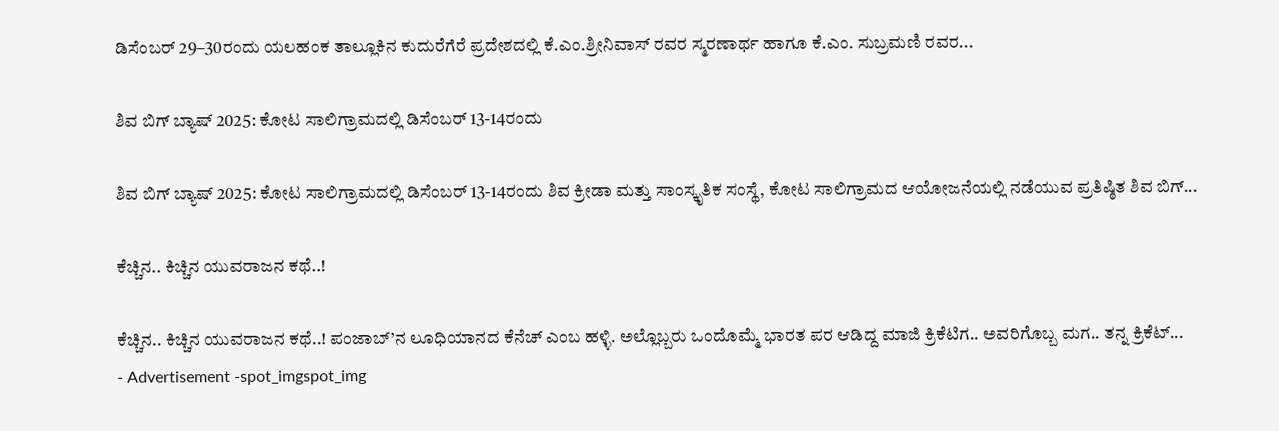ಡಿಸೆಂಬರ್ 29–30ರಂದು ಯಲಹಂಕ ತಾಲ್ಲೂಕಿನ ಕುದುರೆಗೆರೆ ಪ್ರದೇಶದಲ್ಲಿ ಕೆ.ಎಂ.ಶ್ರೀನಿವಾಸ್ ರವರ ಸ್ಮರಣಾರ್ಥ ಹಾಗೂ ಕೆ.ಎಂ. ಸುಬ್ರಮಣಿ ರವರ...

ಶಿವ ಬಿಗ್ ಬ್ಯಾಷ್ 2025: ಕೋಟ ಸಾಲಿಗ್ರಾಮದಲ್ಲಿ ಡಿಸೆಂಬರ್ 13-14ರಂದು

ಶಿವ ಬಿಗ್ ಬ್ಯಾಷ್ 2025: ಕೋಟ ಸಾಲಿಗ್ರಾಮದಲ್ಲಿ ಡಿಸೆಂಬರ್ 13-14ರಂದು ಶಿವ ಕ್ರೀಡಾ ಮತ್ತು ಸಾಂಸ್ಕೃತಿಕ ಸಂಸ್ಥೆ, ಕೋಟ ಸಾಲಿಗ್ರಾಮದ ಆಯೋಜನೆಯಲ್ಲಿ ನಡೆಯುವ ಪ್ರತಿಷ್ಠಿತ ಶಿವ ಬಿಗ್...

ಕೆಚ್ಚಿನ.. ಕಿಚ್ಚಿನ ಯುವರಾಜನ ಕಥೆ..!

ಕೆಚ್ಚಿನ.. ಕಿಚ್ಚಿನ ಯುವರಾಜನ ಕಥೆ..! ಪಂಜಾಬ್’ನ ಲೂಧಿಯಾನದ ಕೆನೆಚ್ ಎಂಬ ಹಳ್ಳಿ. ಅಲ್ಲೊಬ್ಬರು ಒಂದೊಮ್ಮೆ ಭಾರತ ಪರ ಆಡಿದ್ದ ಮಾಜಿ ಕ್ರಿಕೆಟಿಗ.. ಅವರಿಗೊಬ್ಬ ಮಗ.. ತನ್ನ ಕ್ರಿಕೆಟ್...
- Advertisement -spot_imgspot_img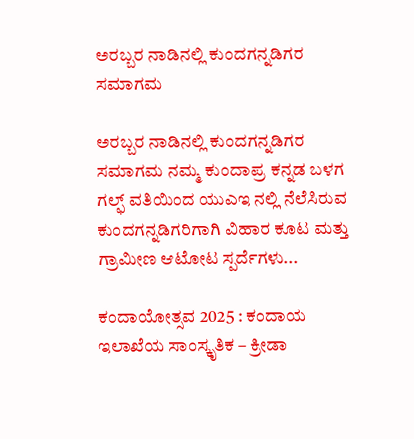ಅರಬ್ಬರ ನಾಡಿನಲ್ಲಿ ಕುಂದಗನ್ನಡಿಗರ ಸಮಾಗಮ

ಅರಬ್ಬರ ನಾಡಿನಲ್ಲಿ ಕುಂದಗನ್ನಡಿಗರ ಸಮಾಗಮ ನಮ್ಮ ಕುಂದಾಪ್ರ ಕನ್ನಡ ಬಳಗ ಗಲ್ಫ್ ವತಿಯಿಂದ ಯುಎಇ ನಲ್ಲಿ ನೆಲೆಸಿರುವ ಕುಂದಗನ್ನಡಿಗರಿಗಾಗಿ ವಿಹಾರ ಕೂಟ ಮತ್ತು ಗ್ರಾಮೀಣ ಆಟೋಟ ಸ್ಪರ್ದೆಗಳು...

ಕಂದಾಯೋತ್ಸವ 2025 : ಕಂದಾಯ ಇಲಾಖೆಯ ಸಾಂಸ್ಕೃತಿಕ – ಕ್ರೀಡಾ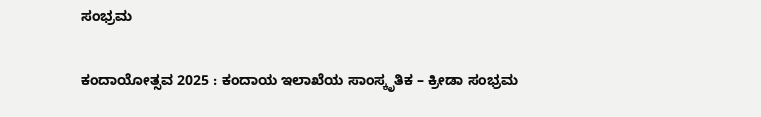ಸಂಭ್ರಮ

ಕಂದಾಯೋತ್ಸವ 2025 : ಕಂದಾಯ ಇಲಾಖೆಯ ಸಾಂಸ್ಕೃತಿಕ – ಕ್ರೀಡಾ ಸಂಭ್ರಮ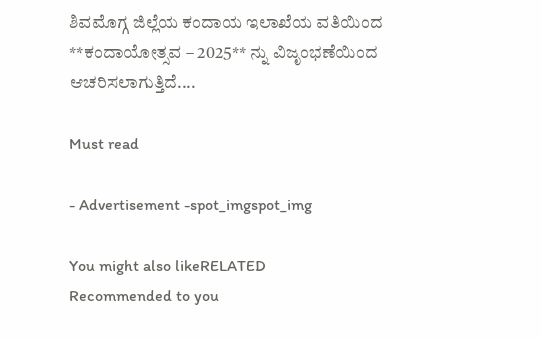ಶಿವಮೊಗ್ಗ ಜಿಲ್ಲೆಯ ಕಂದಾಯ ಇಲಾಖೆಯ ವತಿಯಿಂದ **ಕಂದಾಯೋತ್ಸವ – 2025** ನ್ನು ವಿಜೃಂಭಣೆಯಿಂದ ಆಚರಿಸಲಾಗುತ್ತಿದೆ....

Must read

- Advertisement -spot_imgspot_img

You might also likeRELATED
Recommended to you